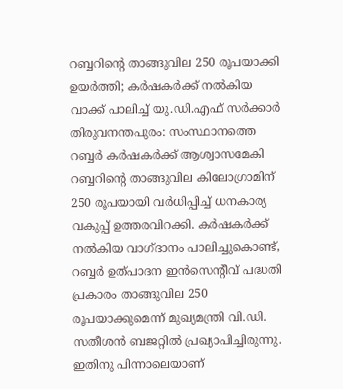റബ്ബറിന്റെ താങ്ങുവില 250 രൂപയാക്കി ഉയർത്തി; കർഷകർക്ക് നൽകിയ വാക്ക് പാലിച്ച് യു.ഡി.എഫ് സർക്കാർ
തിരുവനന്തപുരം: സംസ്ഥാനത്തെ റബ്ബർ കർഷകർക്ക് ആശ്വാസമേകി റബ്ബറിന്റെ താങ്ങുവില കിലോഗ്രാമിന് 250 രൂപയായി വർധിപ്പിച്ച് ധനകാര്യ വകുപ്പ് ഉത്തരവിറക്കി. കർഷകർക്ക് നൽകിയ വാഗ്ദാനം പാലിച്ചുകൊണ്ട്, റബ്ബർ ഉത്പാദന ഇൻസെന്റീവ് പദ്ധതി പ്രകാരം താങ്ങുവില 250 രൂപയാക്കുമെന്ന് മുഖ്യമന്ത്രി വി.ഡി. സതീശൻ ബജറ്റിൽ പ്രഖ്യാപിച്ചിരുന്നു. ഇതിനു പിന്നാലെയാണ്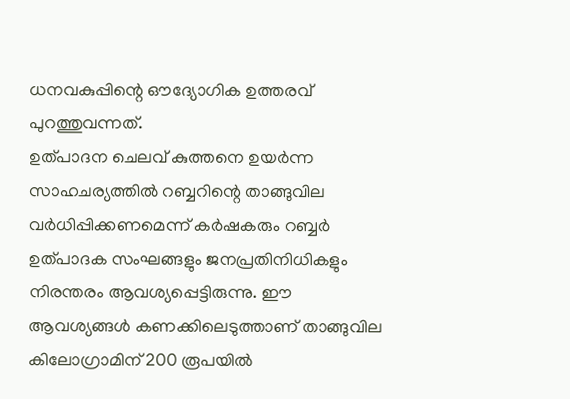ധനവകുപ്പിന്റെ ഔദ്യോഗിക ഉത്തരവ് പുറത്തുവന്നത്.
ഉത്പാദന ചെലവ് കുത്തനെ ഉയർന്ന സാഹചര്യത്തിൽ റബ്ബറിന്റെ താങ്ങുവില വർധിപ്പിക്കണമെന്ന് കർഷകരും റബ്ബർ ഉത്പാദക സംഘങ്ങളും ജനപ്രതിനിധികളും നിരന്തരം ആവശ്യപ്പെട്ടിരുന്നു. ഈ ആവശ്യങ്ങൾ കണക്കിലെടുത്താണ് താങ്ങുവില കിലോഗ്രാമിന് 200 രൂപയിൽ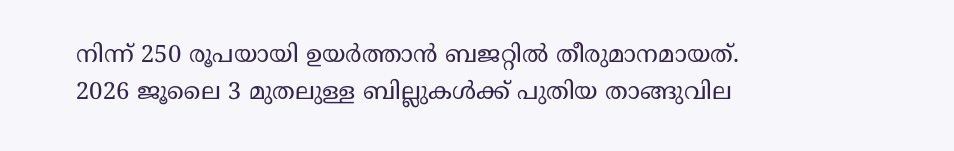നിന്ന് 250 രൂപയായി ഉയർത്താൻ ബജറ്റിൽ തീരുമാനമായത്.
2026 ജൂലൈ 3 മുതലുള്ള ബില്ലുകൾക്ക് പുതിയ താങ്ങുവില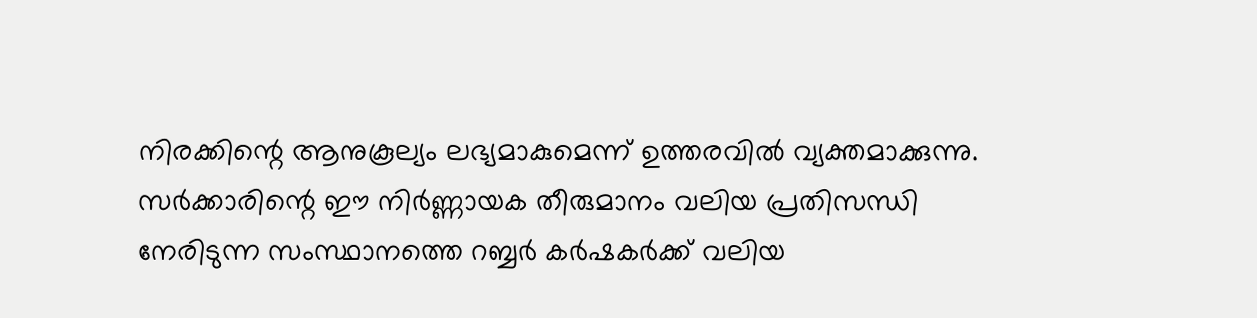നിരക്കിന്റെ ആനുകൂല്യം ലഭ്യമാകുമെന്ന് ഉത്തരവിൽ വ്യക്തമാക്കുന്നു. സർക്കാരിന്റെ ഈ നിർണ്ണായക തീരുമാനം വലിയ പ്രതിസന്ധി നേരിടുന്ന സംസ്ഥാനത്തെ റബ്ബർ കർഷകർക്ക് വലിയ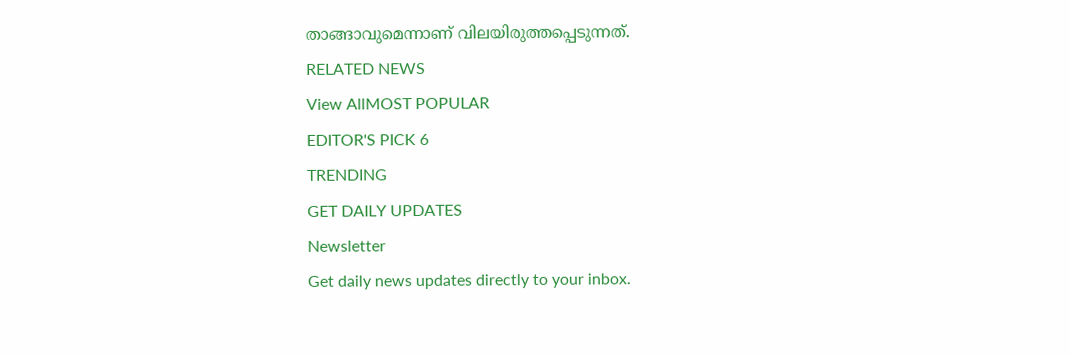താങ്ങാവുമെന്നാണ് വിലയിരുത്തപ്പെടുന്നത്.
RELATED NEWS
View AllMOST POPULAR
EDITOR'S PICK 6
TRENDING
GET DAILY UPDATES
Newsletter
Get daily news updates directly to your inbox.